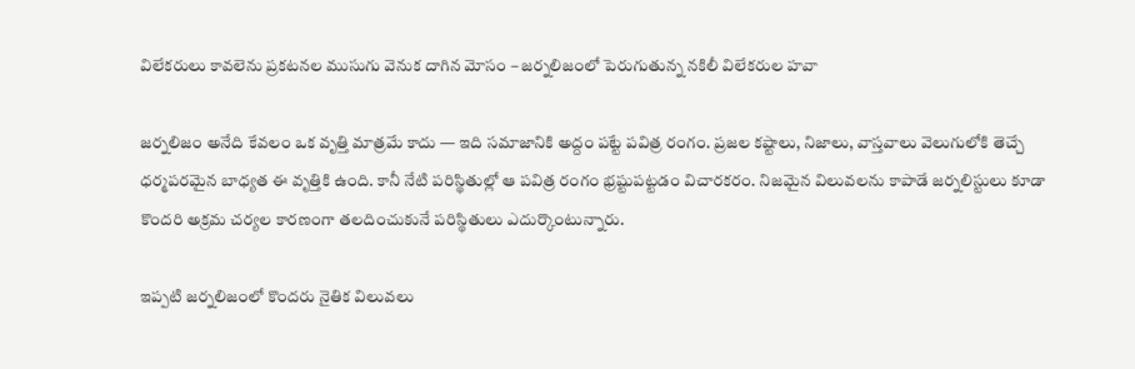విలేకరులు కావలెను ప్రకటనల ముసుగు వెనుక దాగిన మోసం – జర్నలిజంలో పెరుగుతున్న నకిలీ విలేకరుల హవా

జర్నలిజం అనేది కేవలం ఒక వృత్తి మాత్రమే కాదు — ఇది సమాజానికి అద్దం పట్టే పవిత్ర రంగం. ప్రజల కష్టాలు, నిజాలు, వాస్తవాలు వెలుగులోకి తెచ్చే ధర్మపరమైన బాధ్యత ఈ వృత్తికి ఉంది. కానీ నేటి పరిస్థితుల్లో ఆ పవిత్ర రంగం భ్రష్టుపట్టడం విచారకరం. నిజమైన విలువలను కాపాడే జర్నలిస్టులు కూడా కొందరి అక్రమ చర్యల కారణంగా తలదించుకునే పరిస్థితులు ఎదుర్కొంటున్నారు.

ఇప్పటి జర్నలిజంలో కొందరు నైతిక విలువలు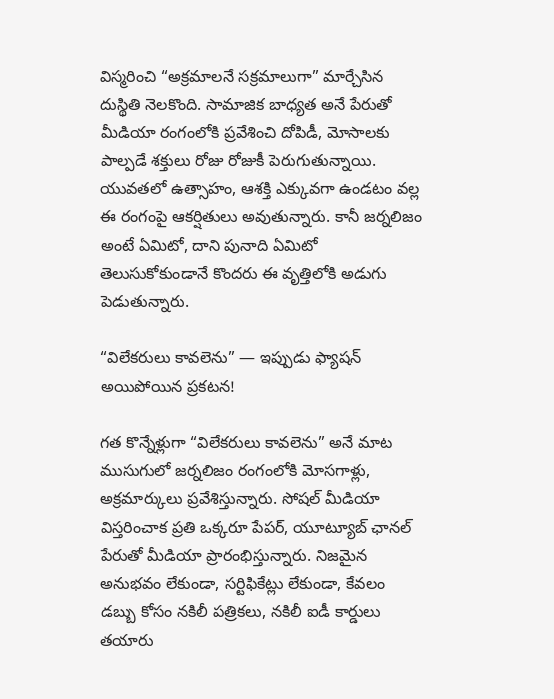విస్మరించి “అక్రమాలనే సక్రమాలుగా” మార్చేసిన దుస్థితి నెలకొంది. సామాజిక బాధ్యత అనే పేరుతో మీడియా రంగంలోకి ప్రవేశించి దోపిడీ, మోసాలకు పాల్పడే శక్తులు రోజు రోజుకీ పెరుగుతున్నాయి. యువతలో ఉత్సాహం, ఆశక్తి ఎక్కువగా ఉండటం వల్ల ఈ రంగంపై ఆకర్షితులు అవుతున్నారు. కానీ జర్నలిజం అంటే ఏమిటో, దాని పునాది ఏమిటో తెలుసుకోకుండానే కొందరు ఈ వృత్తిలోకి అడుగు పెడుతున్నారు.

“విలేకరులు కావలెను” — ఇప్పుడు ఫ్యాషన్ అయిపోయిన ప్రకటన!

గత కొన్నేళ్లుగా “విలేకరులు కావలెను” అనే మాట ముసుగులో జర్నలిజం రంగంలోకి మోసగాళ్లు, అక్రమార్కులు ప్రవేశిస్తున్నారు. సోషల్ మీడియా విస్తరించాక ప్రతి ఒక్కరూ పేపర్, యూట్యూబ్ ఛానల్ పేరుతో మీడియా ప్రారంభిస్తున్నారు. నిజమైన అనుభవం లేకుండా, సర్టిఫికేట్లు లేకుండా, కేవలం డబ్బు కోసం నకిలీ పత్రికలు, నకిలీ ఐడీ కార్డులు తయారు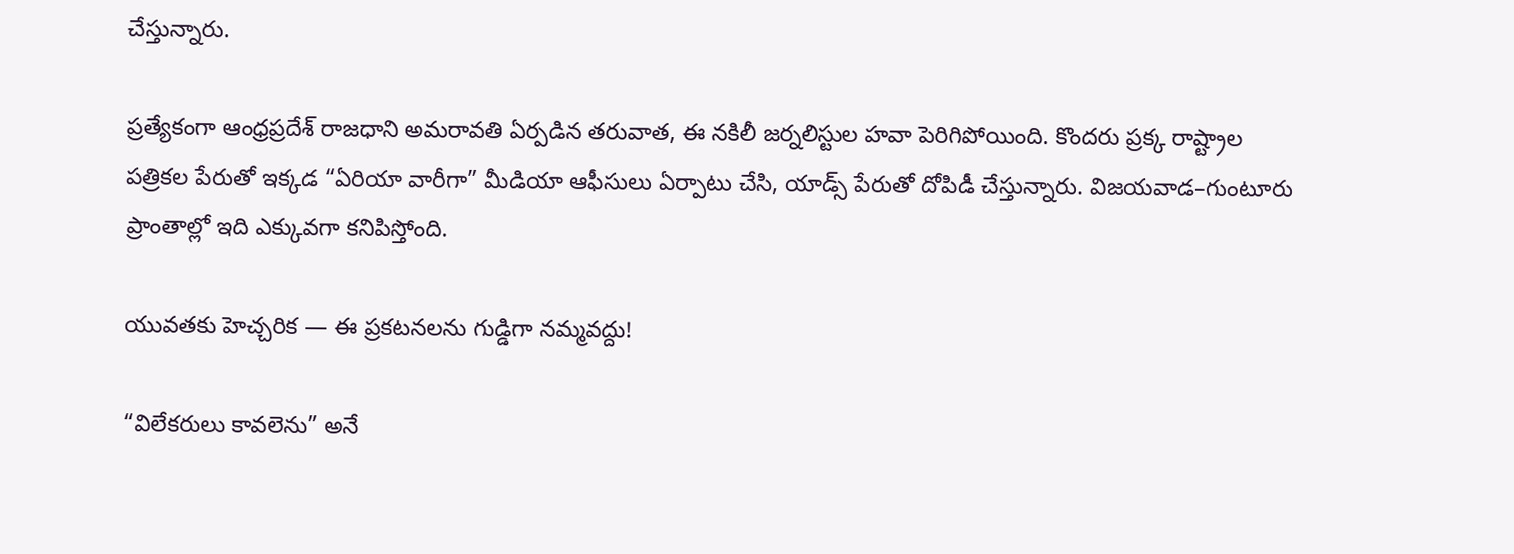చేస్తున్నారు.

ప్రత్యేకంగా ఆంధ్రప్రదేశ్ రాజధాని అమరావతి ఏర్పడిన తరువాత, ఈ నకిలీ జర్నలిస్టుల హవా పెరిగిపోయింది. కొందరు ప్రక్క రాష్ట్రాల పత్రికల పేరుతో ఇక్కడ “ఏరియా వారీగా” మీడియా ఆఫీసులు ఏర్పాటు చేసి, యాడ్స్ పేరుతో దోపిడీ చేస్తున్నారు. విజయవాడ–గుంటూరు ప్రాంతాల్లో ఇది ఎక్కువగా కనిపిస్తోంది.

యువతకు హెచ్చరిక — ఈ ప్రకటనలను గుడ్డిగా నమ్మవద్దు!

“విలేకరులు కావలెను” అనే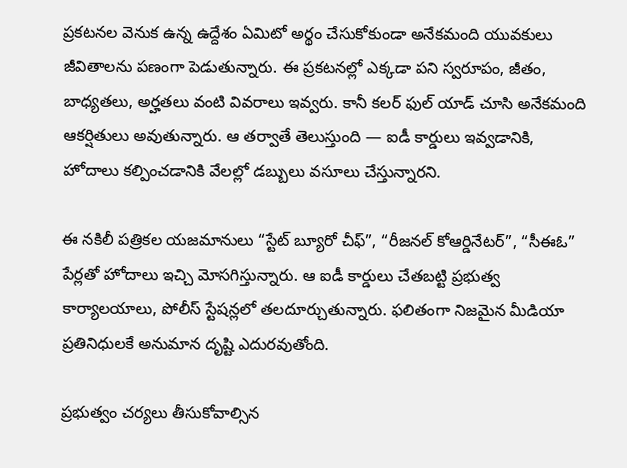ప్రకటనల వెనుక ఉన్న ఉద్దేశం ఏమిటో అర్థం చేసుకోకుండా అనేకమంది యువకులు జీవితాలను పణంగా పెడుతున్నారు. ఈ ప్రకటనల్లో ఎక్కడా పని స్వరూపం, జీతం, బాధ్యతలు, అర్హతలు వంటి వివరాలు ఇవ్వరు. కానీ కలర్ ఫుల్ యాడ్ చూసి అనేకమంది ఆకర్షితులు అవుతున్నారు. ఆ తర్వాతే తెలుస్తుంది — ఐడీ కార్డులు ఇవ్వడానికి, హోదాలు కల్పించడానికి వేలల్లో డబ్బులు వసూలు చేస్తున్నారని.

ఈ నకిలీ పత్రికల యజమానులు “స్టేట్ బ్యూరో చీఫ్”, “రీజనల్ కోఆర్డినేటర్”, “సీఈఓ” పేర్లతో హోదాలు ఇచ్చి మోసగిస్తున్నారు. ఆ ఐడీ కార్డులు చేతబట్టి ప్రభుత్వ కార్యాలయాలు, పోలీస్ స్టేషన్లలో తలదూర్చుతున్నారు. ఫలితంగా నిజమైన మీడియా ప్రతినిధులకే అనుమాన దృష్టి ఎదురవుతోంది.

ప్రభుత్వం చర్యలు తీసుకోవాల్సిన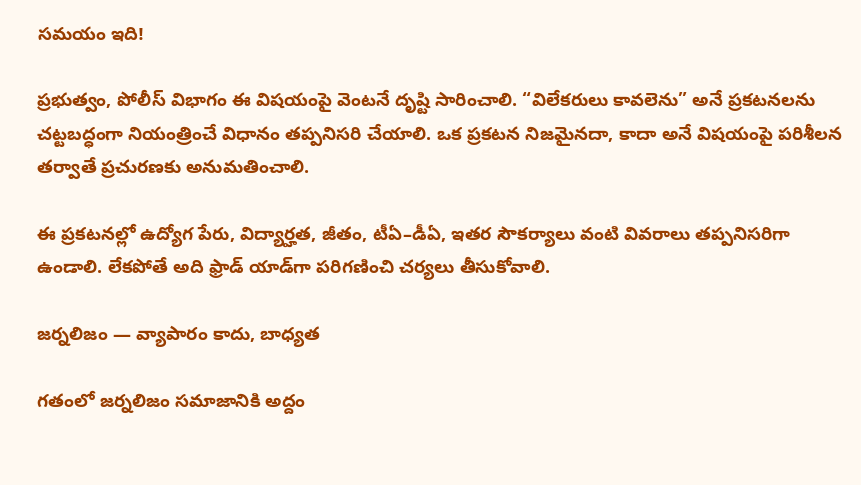సమయం ఇది!

ప్రభుత్వం, పోలీస్ విభాగం ఈ విషయంపై వెంటనే దృష్టి సారించాలి. “విలేకరులు కావలెను” అనే ప్రకటనలను చట్టబద్ధంగా నియంత్రించే విధానం తప్పనిసరి చేయాలి. ఒక ప్రకటన నిజమైనదా, కాదా అనే విషయంపై పరిశీలన తర్వాతే ప్రచురణకు అనుమతించాలి.

ఈ ప్రకటనల్లో ఉద్యోగ పేరు, విద్యార్హత, జీతం, టీఏ–డీఏ, ఇతర సౌకర్యాలు వంటి వివరాలు తప్పనిసరిగా ఉండాలి. లేకపోతే అది ఫ్రాడ్ యాడ్‌గా పరిగణించి చర్యలు తీసుకోవాలి.

జర్నలిజం — వ్యాపారం కాదు, బాధ్యత

గతంలో జర్నలిజం సమాజానికి అద్దం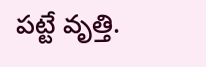పట్టే వృత్తి.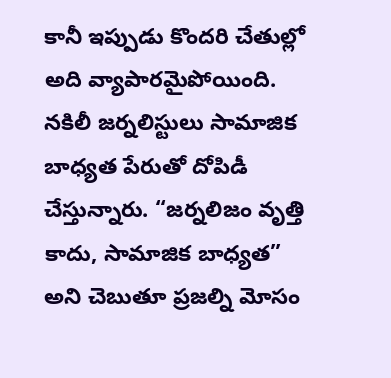కానీ ఇప్పుడు కొందరి చేతుల్లో అది వ్యాపారమైపోయింది. నకిలీ జర్నలిస్టులు సామాజిక బాధ్యత పేరుతో దోపిడీ చేస్తున్నారు. “జర్నలిజం వృత్తి కాదు, సామాజిక బాధ్యత” అని చెబుతూ ప్రజల్ని మోసం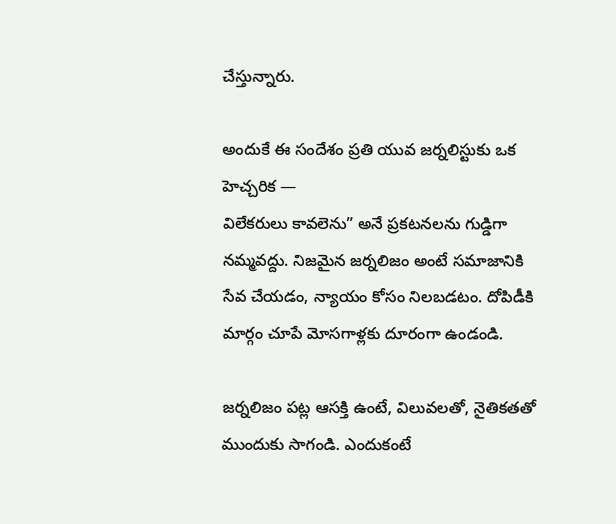చేస్తున్నారు.

అందుకే ఈ సందేశం ప్రతి యువ జర్నలిస్టుకు ఒక హెచ్చరిక —
విలేకరులు కావలెను” అనే ప్రకటనలను గుడ్డిగా నమ్మవద్దు. నిజమైన జర్నలిజం అంటే సమాజానికి సేవ చేయడం, న్యాయం కోసం నిలబడటం. దోపిడీకి మార్గం చూపే మోసగాళ్లకు దూరంగా ఉండండి.

జర్నలిజం పట్ల ఆసక్తి ఉంటే, విలువలతో, నైతికతతో ముందుకు సాగండి. ఎందుకంటే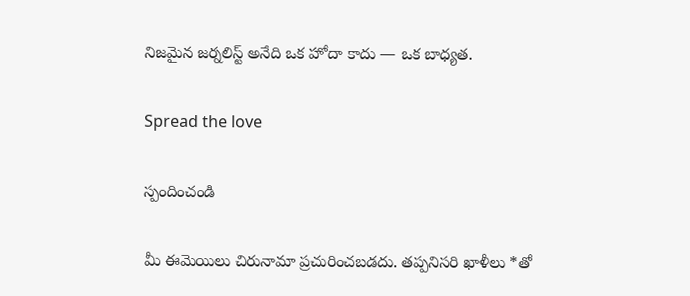నిజమైన జర్నలిస్ట్ అనేది ఒక హోదా కాదు — ఒక బాధ్యత.

Spread the love

స్పందించండి

మీ ఈమెయిలు చిరునామా ప్రచురించబడదు. తప్పనిసరి ఖాళీలు *తో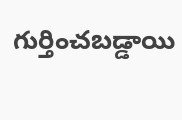గుర్తించబడ్డాయి